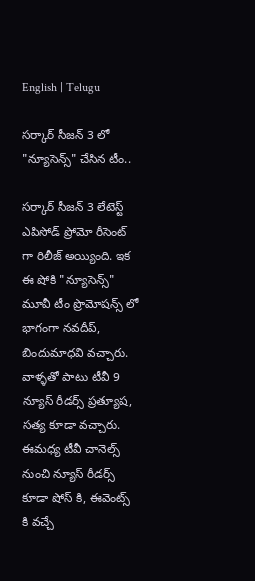English | Telugu

సర్కార్ సీజన్ 3 లో "న్యూసెన్స్" చేసిన టీం..

సర్కార్ సీజన్ 3 లేటెస్ట్ ఎపిసోడ్ ప్రోమో రీసెంట్ గా రిలీజ్ అయ్యింది. ఇక ఈ షోకి "న్యూసెన్స్" మూవీ టీం ప్రొమోషన్స్ లో భాగంగా నవదీప్, బిందుమాధవి వచ్చారు. వాళ్ళతో పాటు టీవీ 9 న్యూస్ రీడర్స్ ప్రత్యూష, సత్య కూడా వచ్చారు. ఈమధ్య టీవీ చానెల్స్ నుంచి న్యూస్ రీడర్స్ కూడా షోస్ కి, ఈవెంట్స్ కి వచ్చే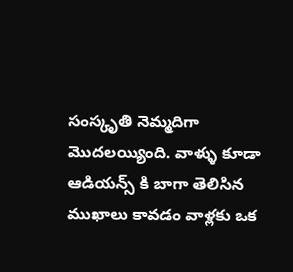సంస్కృతి నెమ్మదిగా మొదలయ్యింది. వాళ్ళు కూడా ఆడియన్స్ కి బాగా తెలిసిన ముఖాలు కావడం వాళ్లకు ఒక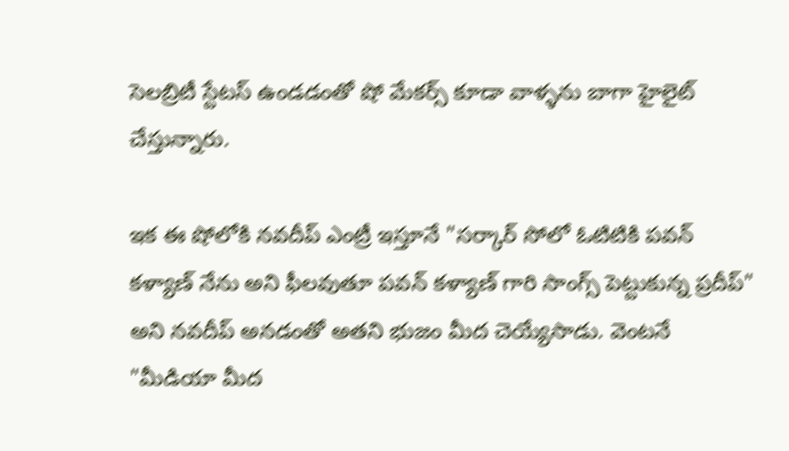సెలబ్రిటీ స్టేటస్ ఉండడంతో షో మేకర్స్ కూడా వాళ్ళను బాగా హైలైట్ చేస్తున్నారు.

ఇక ఈ షోలోకి నవదీప్ ఎంట్రీ ఇస్తూనే "సర్కార్ సోలో ఓటిటికి పవన్ కళ్యాణ్ నేను అని ఫీలవుతూ పవన్ కళ్యాణ్ గారి సాంగ్స్ పెట్టుకున్న ప్రదీప్" అని నవదీప్ అనడంతో అతని భుజం మీద చెయ్యేసాడు. వెంటనే "మీడియా మీద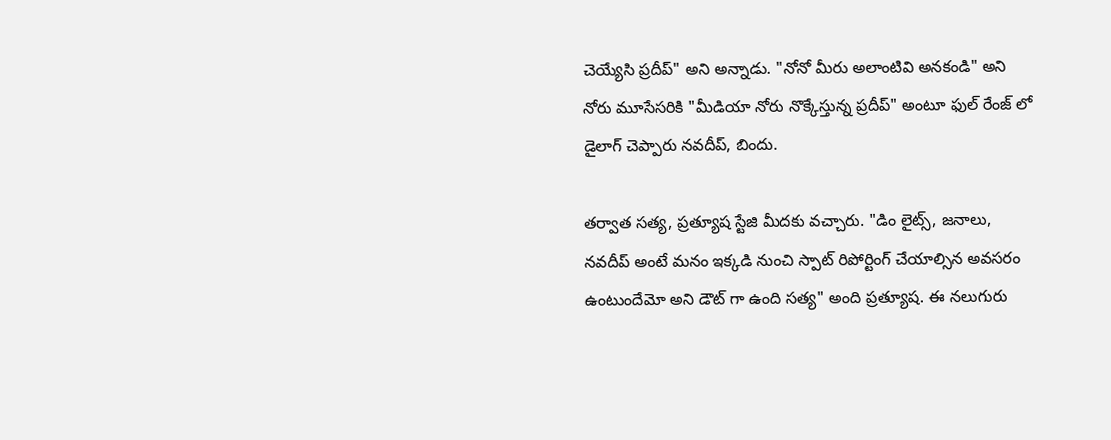చెయ్యేసి ప్రదీప్" అని అన్నాడు. "నోనో మీరు అలాంటివి అనకండి" అని నోరు మూసేసరికి "మీడియా నోరు నొక్కేస్తున్న ప్రదీప్" అంటూ ఫుల్ రేంజ్ లో డైలాగ్ చెప్పారు నవదీప్, బిందు.

తర్వాత సత్య, ప్రత్యూష స్టేజి మీదకు వచ్చారు. "డిం లైట్స్, జనాలు, నవదీప్ అంటే మనం ఇక్కడి నుంచి స్పాట్ రిపోర్టింగ్ చేయాల్సిన అవసరం ఉంటుందేమో అని డౌట్ గా ఉంది సత్య" అంది ప్రత్యూష. ఈ నలుగురు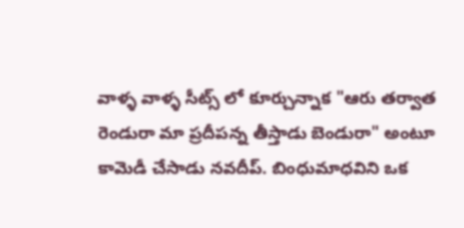వాళ్ళ వాళ్ళ సీట్స్ లో కూర్చున్నాక "ఆరు తర్వాత రెండురా మా ప్రదీపన్న తీస్తాడు బెండురా" అంటూ కామెడీ చేసాడు నవదీప్. బింధుమాధవిని ఒక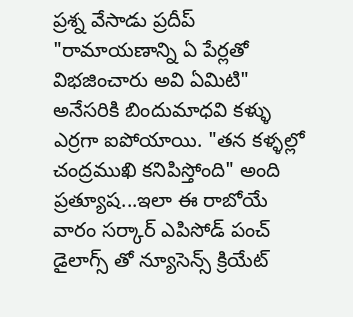ప్రశ్న వేసాడు ప్రదీప్ "రామాయణాన్ని ఏ పేర్లతో విభజించారు అవి ఏమిటి" అనేసరికి బిందుమాధవి కళ్ళు ఎర్రగా ఐపోయాయి. "తన కళ్ళల్లో చంద్రముఖి కనిపిస్తోంది" అంది ప్రత్యూష...ఇలా ఈ రాబోయే వారం సర్కార్ ఎపిసోడ్ పంచ్ డైలాగ్స్ తో న్యూసెన్స్ క్రియేట్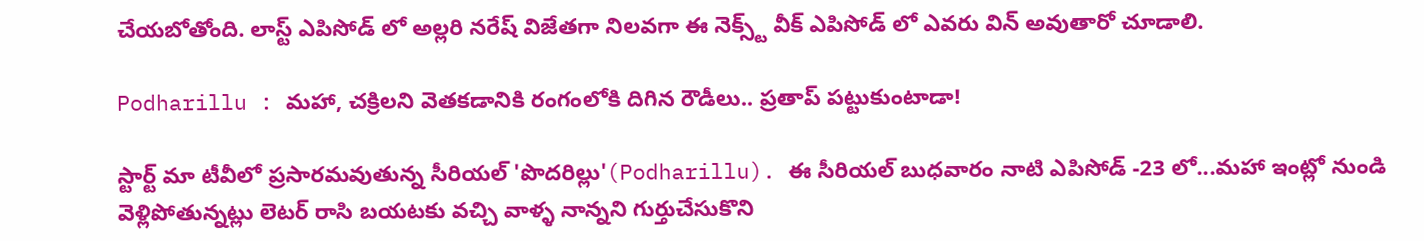చేయబోతోంది. లాస్ట్ ఎపిసోడ్ లో అల్లరి నరేష్ విజేతగా నిలవగా ఈ నెక్స్ట్ వీక్ ఎపిసోడ్ లో ఎవరు విన్ అవుతారో చూడాలి.

Podharillu : మహా, చక్రిలని వెతకడానికి రంగంలోకి దిగిన రౌడీలు.. ప్రతాప్ పట్టుకుంటాడా!

స్టార్ట్ మా టీవీలో ప్రసారమవుతున్న సీరియల్ 'పొదరిల్లు'(Podharillu). ఈ సీరియల్ బుధవారం నాటి ఎపిసోడ్ -23 లో...మహా ఇంట్లో నుండి వెళ్లిపోతున్నట్లు లెటర్ రాసి బయటకు వచ్చి వాళ్ళ నాన్నని గుర్తుచేసుకొని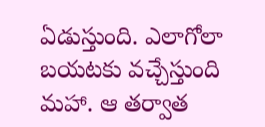ఏడుస్తుంది. ఎలాగోలా బయటకు వచ్చేస్తుంది మహా. ఆ తర్వాత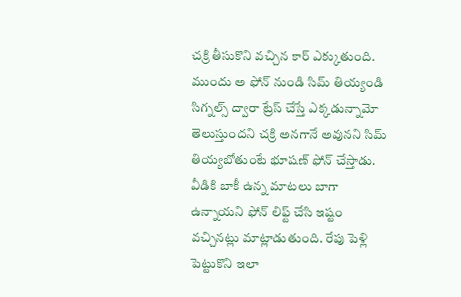చక్రి తీసుకొని వచ్చిన కార్ ఎక్కుతుంది. ముందు అ ఫోన్ నుండి సిమ్ తియ్యండి సిగ్నల్స్ ద్వారా ట్రేస్ చేస్తే ఎక్కడున్నామో తెలుస్తుందని చక్రి అనగానే అవునని సిమ్ తియ్యబోతుంటే భూషణ్ ఫోన్ చేస్తాడు. వీడికి బాకీ ఉన్న మాటలు బాగా ఉన్నాయని ఫోన్ లిఫ్ట్ చేసి ఇష్టం వచ్చినట్లు మాట్లాడుతుంది. రేపు పెళ్లి పెట్టుకొని ఇలా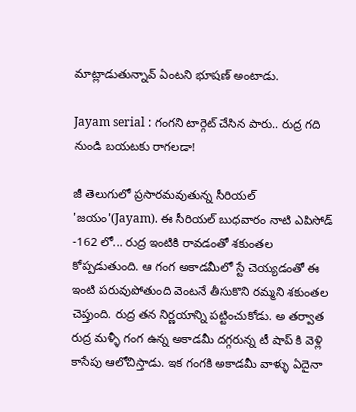మాట్లాడుతున్నావ్ ఏంటని భూషణ్ అంటాడు.

Jayam serial : గంగని టార్గెట్ చేసిన పారు.. రుద్ర గది నుండి బయటకు రాగలడా!

జీ తెలుగులో ప్రసారమవుతున్న సీరియల్ 'జయం'(Jayam). ఈ సీరియల్ బుధవారం నాటి ఎపిసోడ్ -162 లో... రుద్ర ఇంటికి రావడంతో శకుంతల కోప్పడుతుంది. ఆ గంగ అకాడమీలో స్టే చెయ్యడంతో ఈ ఇంటి పరువుపోతుంది వెంటనే తీసుకొని రమ్మని శకుంతల చెప్తుంది. రుద్ర తన నిర్ణయాన్ని పట్టించుకోడు. అ తర్వాత రుద్ర మళ్ళీ గంగ ఉన్న అకాడమీ దగ్గరున్న టీ షాప్ కి వెళ్లి కాసేపు ఆలోచిస్తాడు. ఇక గంగకి అకాడమీ వాళ్ళు ఏదైనా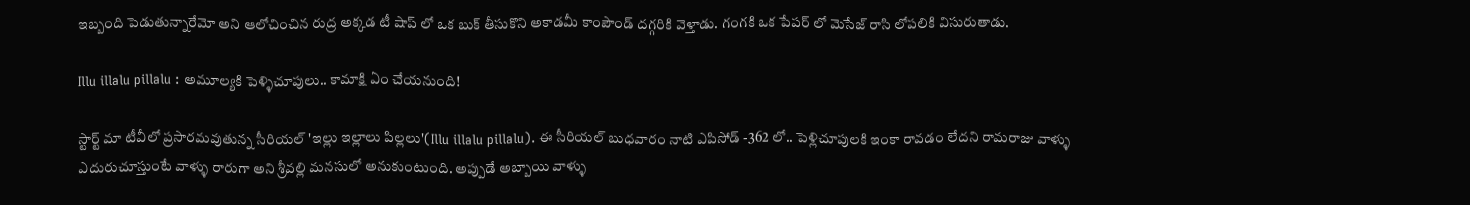ఇబ్బంది పెడుతున్నారేమో అని ఆలోచించిన రుద్ర అక్కడ టీ షాప్ లో ఒక బుక్ తీసుకొని అకాడమీ కాంపౌండ్ దగ్గరికి వెళ్తాడు. గంగకి ఒక పేపర్ లో మెసేజ్ రాసి లోపలికి విసురుతాడు.

Illu illalu pillalu : అమూల్యకి పెళ్ళిచూపులు.. కామాక్షి ఏం చేయనుంది!

స్టార్ట్ మా టీవీలో ప్రసారమవుతున్న సీరియల్ 'ఇల్లు ఇల్లాలు పిల్లలు'(Illu illalu pillalu). ఈ సీరియల్ బుధవారం నాటి ఎపిసోడ్ -362 లో.. పెళ్లిచూపులకి ఇంకా రావడం లేదని రామరాజు వాళ్ళు ఎదురుచూస్తుంటే వాళ్ళు రారుగా అని శ్రీవల్లి మనసులో అనుకుంటుంది. అప్పుడే అబ్బాయి వాళ్ళు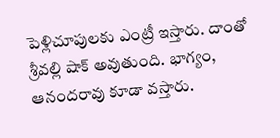పెళ్లిచూపులకు ఎంట్రీ ఇస్తారు‌. దాంతో శ్రీవల్లి షాక్ అవుతుంది. భాగ్యం, ఆనందరావు కూడా వస్తారు.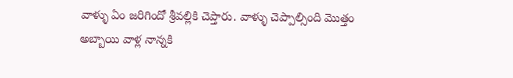వాళ్ళు ఏం జరిగిందో శ్రీవల్లికి చెప్తారు. వాళ్ళు చెప్పాల్సింది మొత్తం అబ్బాయి వాళ్ల నాన్నకి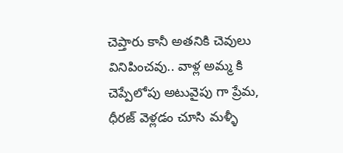చెప్తారు కానీ అతనికి చెవులు వినిపించవు.. వాళ్ల అమ్మ కి చెప్పేలోపు అటువైపు గా ప్రేమ, ధీరజ్ వెళ్లడం చూసి మళ్ళీ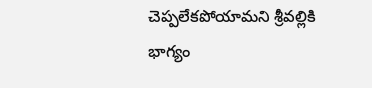చెప్పలేకపోయామని శ్రీవల్లికి భాగ్యం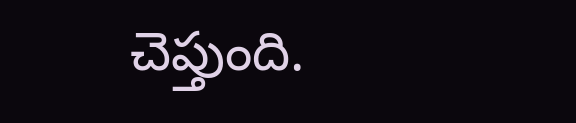చెప్తుంది.